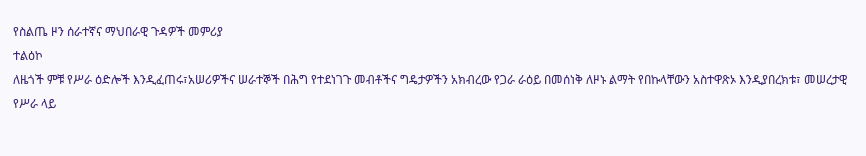የስልጤ ዞን ሰራተኛና ማህበራዊ ጉዳዎች መምሪያ
ተልዕኮ
ለዜጎች ምቹ የሥራ ዕድሎች እንዲፈጠሩ፣አሠሪዎችና ሠራተኞች በሕግ የተደነገጉ መብቶችና ግዴታዎችን አክብረው የጋራ ራዕይ በመሰነቅ ለዞኑ ልማት የበኩላቸውን አስተዋጽኦ እንዲያበረክቱ፣ መሠረታዊ የሥራ ላይ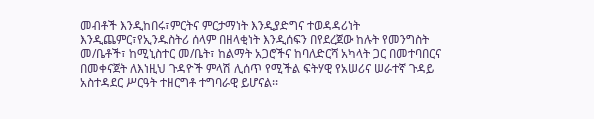መብቶች እንዲከበሩ፣ምርትና ምርታማነት እንዲያድግና ተወዳዳሪነት እንዲጨምር፣የኢንዱስትሪ ሰላም በዘላቂነት እንዲሰፍን በየደረጀው ከሉት የመንግስት መ/ቤቶች፣ ከሚኒስተር መ/ቤት፣ ከልማት አጋሮችና ከባለድርሻ አካላት ጋር በመተባበርና በመቀናጀት ለእነዚህ ጉዳዮች ምላሽ ሊሰጥ የሚችል ፍትሃዊ የአሠሪና ሠራተኛ ጉዳይ አስተዳደር ሥርዓት ተዘርግቶ ተግባራዊ ይሆናል፡፡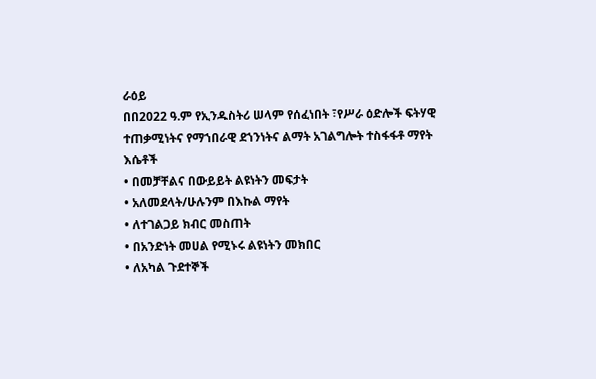ራዕይ
በበ2022 ዓ.ም የኢንዱስትሪ ሠላም የሰፈነበት ፣የሥራ ዕድሎች ፍትሃዊ ተጠቃሚነትና የማኀበራዊ ደኀንነትና ልማት አገልግሎት ተስፋፋቶ ማየት
እሴቶች
• በመቻቸልና በውይይት ልዩነትን መፍታት
• አለመደላት/ሁሉንም በእኩል ማየት
• ለተገልጋይ ክብር መስጠት
• በአንድነት መሀል የሚኑሩ ልዩነትን መክበር
• ለአካል ጉደተኞች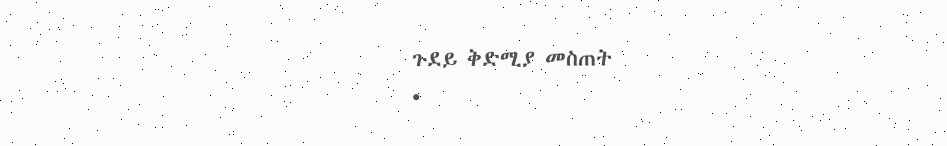ጉደይ ቅድሚያ መስጠት
•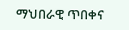ማህበራዊ ጥበቀና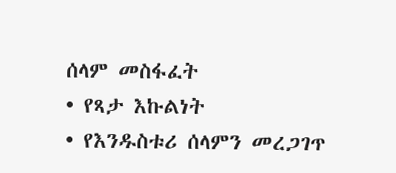ሰላም መስፋፈት
• የጻታ እኩልነት
• የእንዱስቱሪ ሰላምን መረጋገጥ